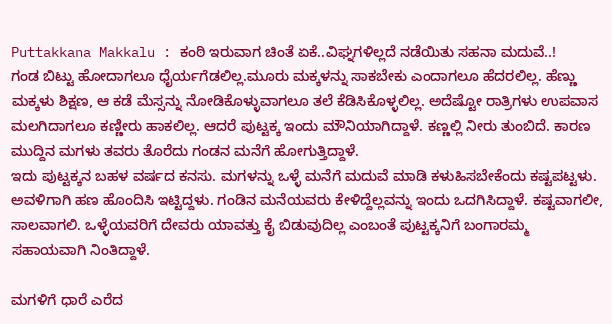Puttakkana Makkalu : ಕಂಠಿ ಇರುವಾಗ ಚಿಂತೆ ಏಕೆ..ವಿಘ್ನಗಳಿಲ್ಲದೆ ನಡೆಯಿತು ಸಹನಾ ಮದುವೆ..!
ಗಂಡ ಬಿಟ್ಟು ಹೋದಾಗಲೂ ಧೈರ್ಯಗೆಡಲಿಲ್ಲ.ಮೂರು ಮಕ್ಕಳನ್ನು ಸಾಕಬೇಕು ಎಂದಾಗಲೂ ಹೆದರಲಿಲ್ಲ. ಹೆಣ್ಣು ಮಕ್ಕಳು ಶಿಕ್ಷಣ, ಆ ಕಡೆ ಮೆಸ್ಸನ್ನು ನೋಡಿಕೊಳ್ಳುವಾಗಲೂ ತಲೆ ಕೆಡಿಸಿಕೊಳ್ಳಲಿಲ್ಲ. ಅದೆಷ್ಟೋ ರಾತ್ರಿಗಳು ಉಪವಾಸ ಮಲಗಿದಾಗಲೂ ಕಣ್ಣೀರು ಹಾಕಲಿಲ್ಲ. ಆದರೆ ಪುಟ್ಟಕ್ಕ ಇಂದು ಮೌನಿಯಾಗಿದ್ದಾಳೆ. ಕಣ್ಣಲ್ಲಿ ನೀರು ತುಂಬಿದೆ. ಕಾರಣ ಮುದ್ದಿನ ಮಗಳು ತವರು ತೊರೆದು ಗಂಡನ ಮನೆಗೆ ಹೋಗುತ್ತಿದ್ದಾಳೆ.
ಇದು ಪುಟ್ಟಕ್ಕನ ಬಹಳ ವರ್ಷದ ಕನಸು. ಮಗಳನ್ನು ಒಳ್ಳೆ ಮನೆಗೆ ಮದುವೆ ಮಾಡಿ ಕಳುಹಿಸಬೇಕೆಂದು ಕಷ್ಟಪಟ್ಟಳು. ಅವಳಿಗಾಗಿ ಹಣ ಹೊಂದಿಸಿ ಇಟ್ಟಿದ್ದಳು. ಗಂಡಿನ ಮನೆಯವರು ಕೇಳಿದ್ದೆಲ್ಲವನ್ನು ಇಂದು ಒದಗಿಸಿದ್ದಾಳೆ. ಕಷ್ಟವಾಗಲೀ, ಸಾಲವಾಗಲಿ. ಒಳ್ಳೆಯವರಿಗೆ ದೇವರು ಯಾವತ್ತು ಕೈ ಬಿಡುವುದಿಲ್ಲ ಎಂಬಂತೆ ಪುಟ್ಟಕ್ಕನಿಗೆ ಬಂಗಾರಮ್ಮ ಸಹಾಯವಾಗಿ ನಿಂತಿದ್ದಾಳೆ.

ಮಗಳಿಗೆ ಧಾರೆ ಎರೆದ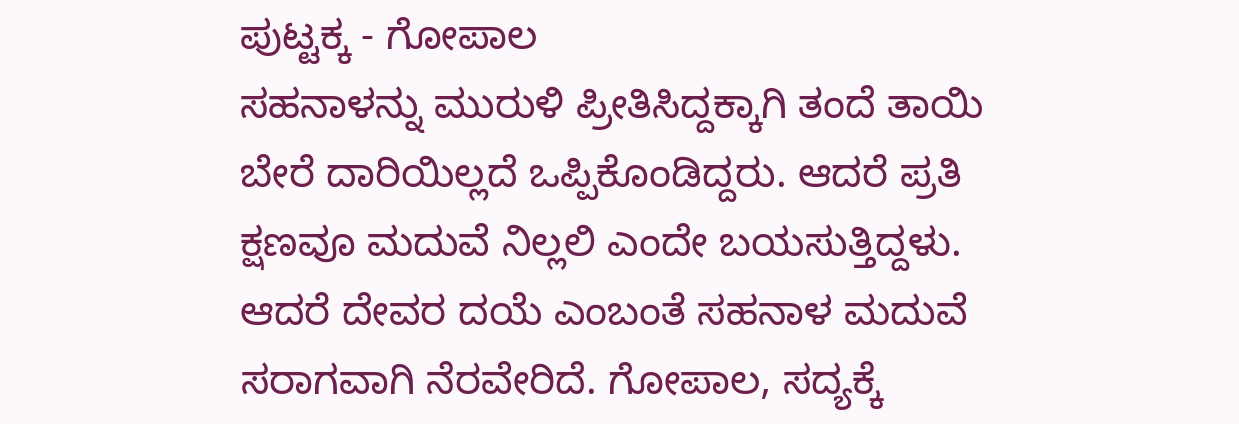ಪುಟ್ಟಕ್ಕ - ಗೋಪಾಲ
ಸಹನಾಳನ್ನು ಮುರುಳಿ ಪ್ರೀತಿಸಿದ್ದಕ್ಕಾಗಿ ತಂದೆ ತಾಯಿ ಬೇರೆ ದಾರಿಯಿಲ್ಲದೆ ಒಪ್ಪಿಕೊಂಡಿದ್ದರು. ಆದರೆ ಪ್ರತಿ ಕ್ಷಣವೂ ಮದುವೆ ನಿಲ್ಲಲಿ ಎಂದೇ ಬಯಸುತ್ತಿದ್ದಳು. ಆದರೆ ದೇವರ ದಯೆ ಎಂಬಂತೆ ಸಹನಾಳ ಮದುವೆ ಸರಾಗವಾಗಿ ನೆರವೇರಿದೆ. ಗೋಪಾಲ, ಸದ್ಯಕ್ಕೆ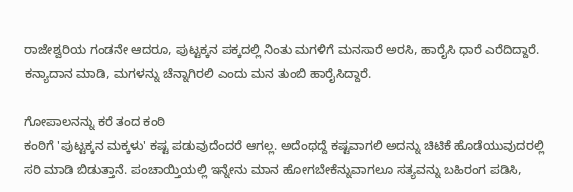ರಾಜೇಶ್ವರಿಯ ಗಂಡನೇ ಆದರೂ, ಪುಟ್ಟಕ್ಕನ ಪಕ್ಕದಲ್ಲಿ ನಿಂತು ಮಗಳಿಗೆ ಮನಸಾರೆ ಅರಸಿ, ಹಾರೈಸಿ ಧಾರೆ ಎರೆದಿದ್ದಾರೆ. ಕನ್ಯಾದಾನ ಮಾಡಿ, ಮಗಳನ್ನು ಚೆನ್ನಾಗಿರಲಿ ಎಂದು ಮನ ತುಂಬಿ ಹಾರೈಸಿದ್ದಾರೆ.

ಗೋಪಾಲನನ್ನು ಕರೆ ತಂದ ಕಂಠಿ
ಕಂಠಿಗೆ 'ಪುಟ್ಟಕ್ಕನ ಮಕ್ಕಳು' ಕಷ್ಟ ಪಡುವುದೆಂದರೆ ಆಗಲ್ಲ. ಅದೆಂಥದ್ದೆ ಕಷ್ಟವಾಗಲಿ ಅದನ್ನು ಚಿಟಿಕೆ ಹೊಡೆಯುವುದರಲ್ಲಿ ಸರಿ ಮಾಡಿ ಬಿಡುತ್ತಾನೆ. ಪಂಚಾಯ್ತಿಯಲ್ಲಿ ಇನ್ನೇನು ಮಾನ ಹೋಗಬೇಕೆನ್ನುವಾಗಲೂ ಸತ್ಯವನ್ನು ಬಹಿರಂಗ ಪಡಿಸಿ,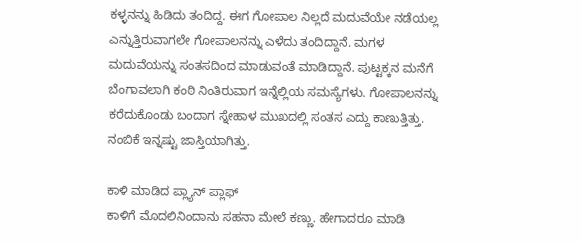ಕಳ್ಳನನ್ನು ಹಿಡಿದು ತಂದಿದ್ದ. ಈಗ ಗೋಪಾಲ ನಿಲ್ಲದೆ ಮದುವೆಯೇ ನಡೆಯಲ್ಲ ಎನ್ನುತ್ತಿರುವಾಗಲೇ ಗೋಪಾಲನನ್ನು ಎಳೆದು ತಂದಿದ್ದಾನೆ. ಮಗಳ ಮದುವೆಯನ್ನು ಸಂತಸದಿಂದ ಮಾಡುವಂತೆ ಮಾಡಿದ್ದಾನೆ. ಪುಟ್ಟಕ್ಕನ ಮನೆಗೆ ಬೆಂಗಾವಲಾಗಿ ಕಂಠಿ ನಿಂತಿರುವಾಗ ಇನ್ನೆಲ್ಲಿಯ ಸಮಸ್ಯೆಗಳು. ಗೋಪಾಲನನ್ನು ಕರೆದುಕೊಂಡು ಬಂದಾಗ ಸ್ನೇಹಾಳ ಮುಖದಲ್ಲಿ ಸಂತಸ ಎದ್ದು ಕಾಣುತ್ತಿತ್ತು. ನಂಬಿಕೆ ಇನ್ನಷ್ಟು ಜಾಸ್ತಿಯಾಗಿತ್ತು.

ಕಾಳಿ ಮಾಡಿದ ಪ್ಲ್ಯಾನ್ ಪ್ಲಾಫ್
ಕಾಳಿಗೆ ಮೊದಲಿನಿಂದಾನು ಸಹನಾ ಮೇಲೆ ಕಣ್ಣು. ಹೇಗಾದರೂ ಮಾಡಿ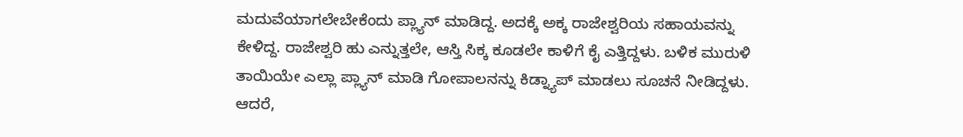ಮದುವೆಯಾಗಲೇಬೇಕೆಂದು ಪ್ಲ್ಯಾನ್ ಮಾಡಿದ್ದ. ಅದಕ್ಕೆ ಅಕ್ಕ ರಾಜೇಶ್ವರಿಯ ಸಹಾಯವನ್ನು ಕೇಳಿದ್ದ. ರಾಜೇಶ್ವರಿ ಹು ಎನ್ನುತ್ತಲೇ, ಆಸ್ತಿ ಸಿಕ್ಕ ಕೂಡಲೇ ಕಾಳಿಗೆ ಕೈ ಎತ್ತಿದ್ದಳು. ಬಳಿಕ ಮುರುಳಿ ತಾಯಿಯೇ ಎಲ್ಲಾ ಪ್ಲ್ಯಾನ್ ಮಾಡಿ ಗೋಪಾಲನನ್ನು ಕಿಡ್ನ್ಯಾಪ್ ಮಾಡಲು ಸೂಚನೆ ನೀಡಿದ್ದಳು. ಆದರೆ,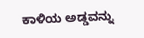ಕಾಳಿಯ ಅಡ್ಡವನ್ನು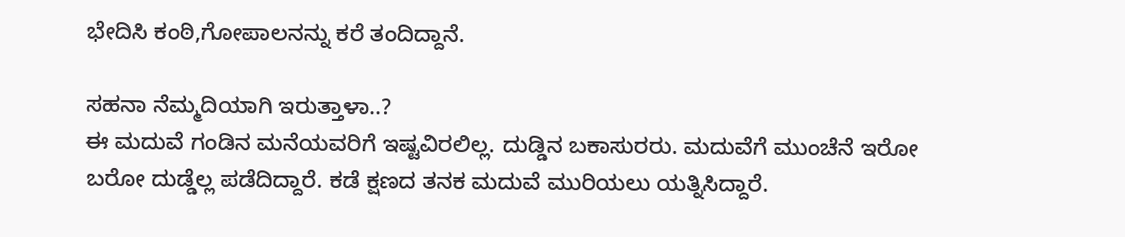ಭೇದಿಸಿ ಕಂಠಿ,ಗೋಪಾಲನನ್ನು ಕರೆ ತಂದಿದ್ದಾನೆ.

ಸಹನಾ ನೆಮ್ಮದಿಯಾಗಿ ಇರುತ್ತಾಳಾ..?
ಈ ಮದುವೆ ಗಂಡಿನ ಮನೆಯವರಿಗೆ ಇಷ್ಟವಿರಲಿಲ್ಲ. ದುಡ್ಡಿನ ಬಕಾಸುರರು. ಮದುವೆಗೆ ಮುಂಚೆನೆ ಇರೋ ಬರೋ ದುಡ್ಡೆಲ್ಲ ಪಡೆದಿದ್ದಾರೆ. ಕಡೆ ಕ್ಷಣದ ತನಕ ಮದುವೆ ಮುರಿಯಲು ಯತ್ನಿಸಿದ್ದಾರೆ.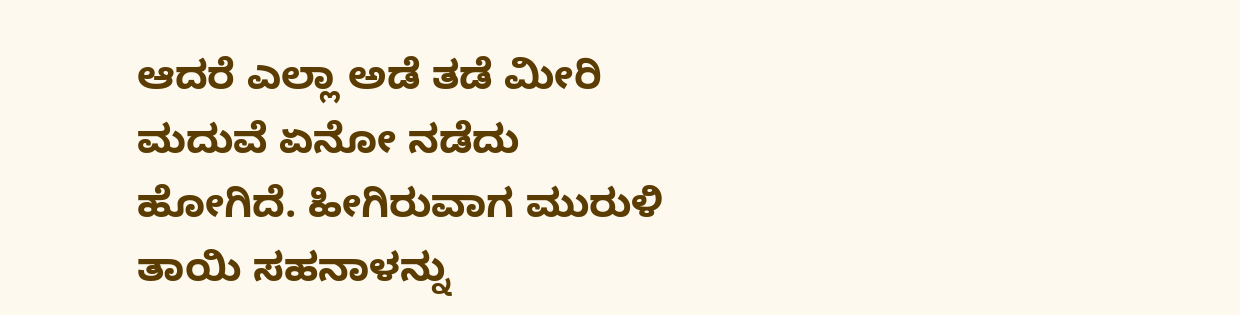ಆದರೆ ಎಲ್ಲಾ ಅಡೆ ತಡೆ ಮೀರಿ ಮದುವೆ ಏನೋ ನಡೆದು ಹೋಗಿದೆ. ಹೀಗಿರುವಾಗ ಮುರುಳಿ ತಾಯಿ ಸಹನಾಳನ್ನು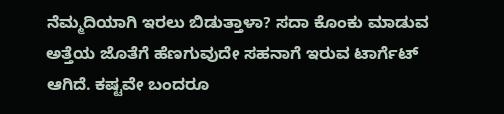ನೆಮ್ಮದಿಯಾಗಿ ಇರಲು ಬಿಡುತ್ತಾಳಾ? ಸದಾ ಕೊಂಕು ಮಾಡುವ ಅತ್ತೆಯ ಜೊತೆಗೆ ಹೆಣಗುವುದೇ ಸಹನಾಗೆ ಇರುವ ಟಾರ್ಗೆಟ್ ಆಗಿದೆ. ಕಷ್ಟವೇ ಬಂದರೂ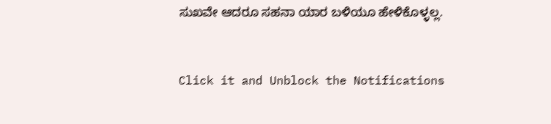ಸುಖವೇ ಆದರೂ ಸಹನಾ ಯಾರ ಬಳಿಯೂ ಹೇಳಿಕೊಳ್ಳಲ್ಲ.


Click it and Unblock the Notifications